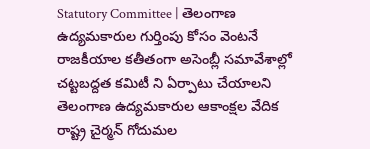Statutory Committee | తెలంగాణ ఉద్యమకారుల గుర్తింపు కోసం వెంటనే రాజకీయాల కతీతంగా అసెంబ్లీ సమావేశాల్లో చట్టబద్దత కమిటీ ని ఏర్పాటు చేయాలని తెలంగాణ ఉద్యమకారుల ఆకాంక్షల వేదిక రాష్ట్ర చైర్మన్ గోదుమల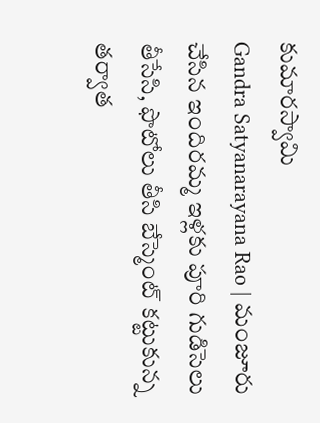కుమారస్వామి
Gandra Satyanarayana Rao | మంజూరు చేసిన ఇందిరమ్మ ఇళ్లకు పూరి గుడిసెలు తీసేసి, ఫొటోలు తీసి బేస్మెంట్ కట్టుకున్న తర్వాత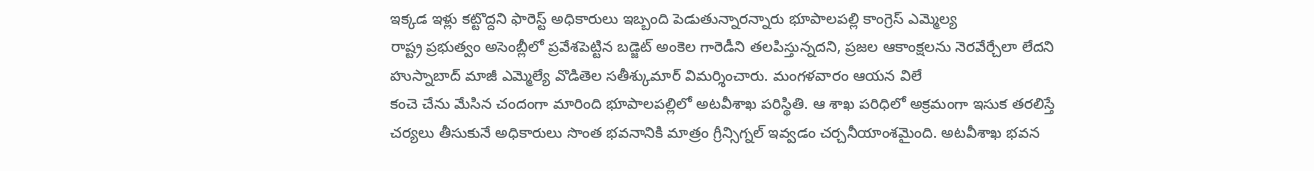ఇక్కడ ఇళ్లు కట్టొద్దని ఫారెస్ట్ అధికారులు ఇబ్బంది పెడుతున్నారన్నారు భూపాలపల్లి కాంగ్రెస్ ఎమ్మెల్య
రాష్ట్ర ప్రభుత్వం అసెంబ్లీలో ప్రవేశపెట్టిన బడ్జెట్ అంకెల గారెడీని తలపిస్తున్నదని, ప్రజల ఆకాంక్షలను నెరవేర్చేలా లేదని హుస్నాబాద్ మాజీ ఎమ్మెల్యే వొడితెల సతీశ్కుమార్ విమర్శించారు. మంగళవారం ఆయన విలే
కంచె చేను మేసిన చందంగా మారింది భూపాలపల్లిలో అటవీశాఖ పరిస్థితి. ఆ శాఖ పరిధిలో అక్రమంగా ఇసుక తరలిస్తే చర్యలు తీసుకునే అధికారులు సొంత భవనానికి మాత్రం గ్రీన్సిగ్నల్ ఇవ్వడం చర్చనీయాంశమైంది. అటవీశాఖ భవన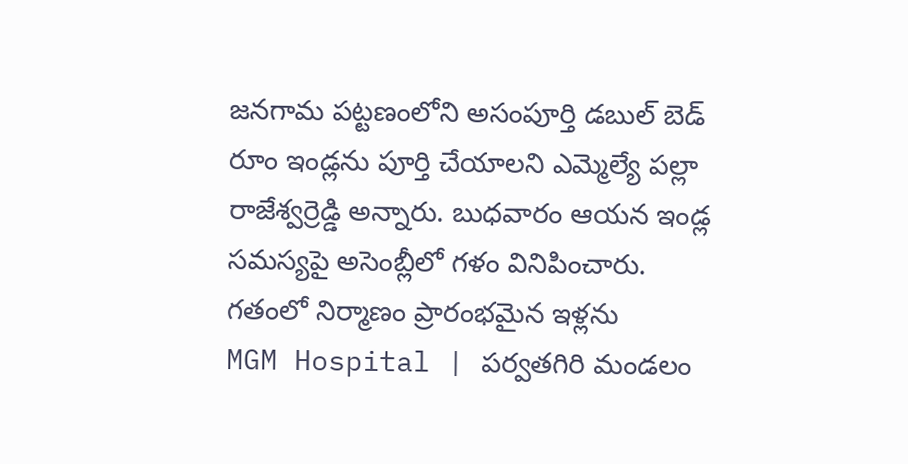జనగామ పట్టణంలోని అసంపూర్తి డబుల్ బెడ్ రూం ఇండ్లను పూర్తి చేయాలని ఎమ్మెల్యే పల్లా రాజేశ్వర్రెడ్డి అన్నారు. బుధవారం ఆయన ఇండ్ల సమస్యపై అసెంబ్లీలో గళం వినిపించారు. గతంలో నిర్మాణం ప్రారంభమైన ఇళ్లను
MGM Hospital | పర్వతగిరి మండలం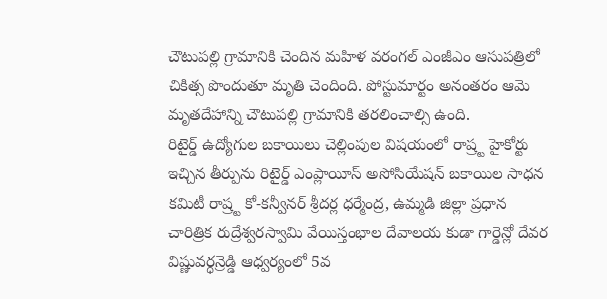చౌటుపల్లి గ్రామానికి చెందిన మహిళ వరంగల్ ఎంజీఎం ఆసుపత్రిలో చికిత్స పొందుతూ మృతి చెందింది. పోస్టుమార్టం అనంతరం ఆమె మృతదేహాన్ని చౌటుపల్లి గ్రామానికి తరలించాల్సి ఉంది.
రిటైర్డ్ ఉద్యోగుల బకాయిలు చెల్లింపుల విషయంలో రాష్ర్ట హైకోర్టు ఇచ్చిన తీర్పును రిటైర్డ్ ఎంప్లాయీస్ అసోసియేషన్ బకాయిల సాధన కమిటీ రాష్ర్ట కో-కన్వీనర్ శ్రీదర్ల ధర్మేంద్ర, ఉమ్మడి జిల్లా ప్రధాన
చారిత్రిక రుద్రేశ్వరస్వామి వేయిస్తంభాల దేవాలయ కుడా గార్డెన్లో దేవర విష్ణువర్ధన్రెడ్డి ఆధ్వర్యంలో 5వ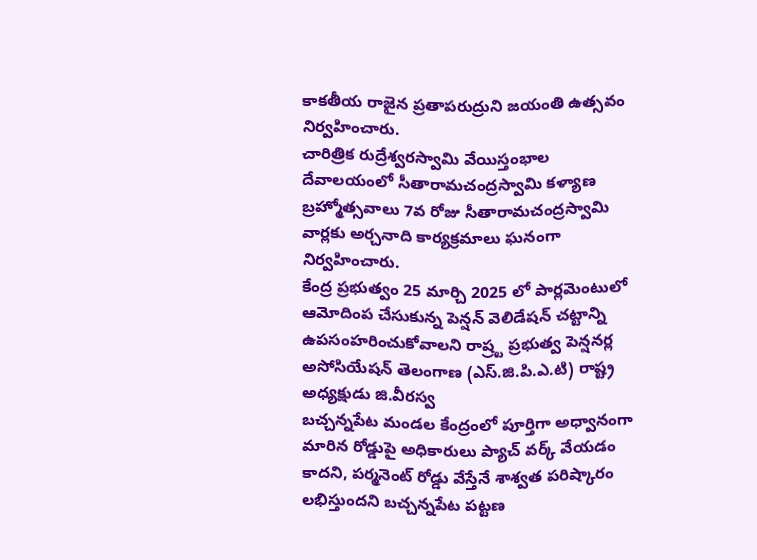కాకతీయ రాజైన ప్రతాపరుద్రుని జయంతి ఉత్సవం నిర్వహించారు.
చారిత్రిక రుద్రేశ్వరస్వామి వేయిస్తంభాల దేవాలయంలో సీతారామచంద్రస్వామి కళ్యాణ బ్రహ్మోత్సవాలు 7వ రోజు సీతారామచంద్రస్వామి వార్లకు అర్చనాది కార్యక్రమాలు ఘనంగా నిర్వహించారు.
కేంద్ర ప్రభుత్వం 25 మార్చి 2025 లో పార్లమెంటులో ఆమోదింప చేసుకున్న పెన్షన్ వెలిడేషన్ చట్టాన్ని ఉపసంహరించుకోవాలని రాష్ర్ట ప్రభుత్వ పెన్షనర్ల అసోసియేషన్ తెలంగాణ (ఎస్.జి.పి.ఎ.టి) రాష్ట్ర అధ్యక్షుడు జి.వీరస్వ
బచ్చన్నపేట మండల కేంద్రంలో పూర్తిగా అధ్వానంగా మారిన రోడ్డుపై అధికారులు ప్యాచ్ వర్క్ వేయడం కాదని, పర్మనెంట్ రోడ్డు వేస్తేనే శాశ్వత పరిష్కారం లభిస్తుందని బచ్చన్నపేట పట్టణ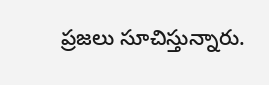ప్రజలు సూచిస్తున్నారు.